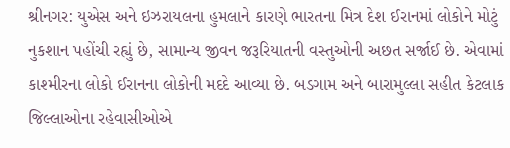શ્રીનગર: યુએસ અને ઇઝરાયલના હુમલાને કારણે ભારતના મિત્ર દેશ ઈરાનમાં લોકોને મોટું નુકશાન પહોંચી રહ્યું છે, સામાન્ય જીવન જરૂરિયાતની વસ્તુઓની અછત સર્જાઈ છે. એવામાં કાશ્મીરના લોકો ઈરાનના લોકોની મદદે આવ્યા છે. બડગામ અને બારામુલ્લા સહીત કેટલાક જિલ્લાઓના રહેવાસીઓએ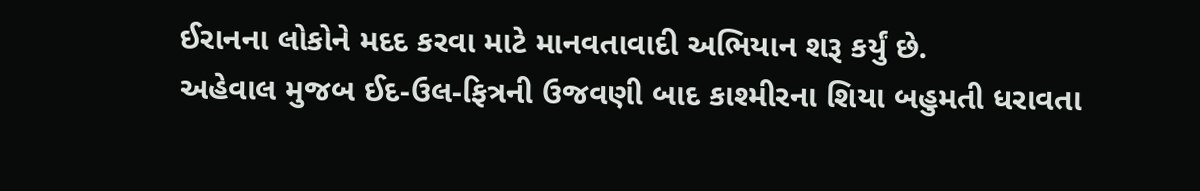ઈરાનના લોકોને મદદ કરવા માટે માનવતાવાદી અભિયાન શરૂ કર્યું છે.
અહેવાલ મુજબ ઈદ-ઉલ-ફિત્રની ઉજવણી બાદ કાશ્મીરના શિયા બહુમતી ધરાવતા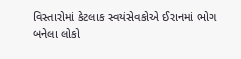વિસ્તારોમાં કેટલાક સ્વયંસેવકોએ ઈરાનમાં ભોગ બનેલા લોકો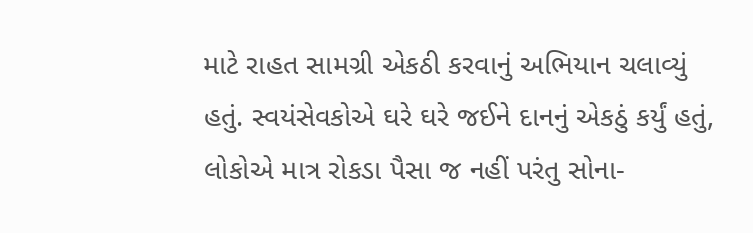માટે રાહત સામગ્રી એકઠી કરવાનું અભિયાન ચલાવ્યું હતું. સ્વયંસેવકોએ ઘરે ઘરે જઈને દાનનું એકઠું કર્યું હતું, લોકોએ માત્ર રોકડા પૈસા જ નહીં પરંતુ સોના-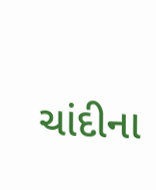ચાંદીના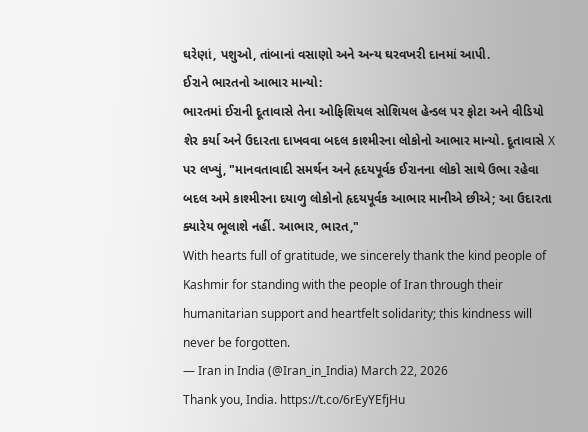ઘરેણાં, પશુઓ, તાંબાનાં વસાણો અને અન્ય ઘરવખરી દાનમાં આપી.
ઈરાને ભારતનો આભાર માન્યો:
ભારતમાં ઈરાની દૂતાવાસે તેના ઓફિશિયલ સોશિયલ હેન્ડલ પર ફોટા અને વીડિયો શેર કર્યા અને ઉદારતા દાખવવા બદલ કાશ્મીરના લોકોનો આભાર માન્યો. દૂતાવાસે X પર લખ્યું, "માનવતાવાદી સમર્થન અને હૃદયપૂર્વક ઈરાનના લોકો સાથે ઉભા રહેવા બદલ અમે કાશ્મીરના દયાળુ લોકોનો હૃદયપૂર્વક આભાર માનીએ છીએ; આ ઉદારતા ક્યારેય ભૂલાશે નહીં. આભાર, ભારત,"
With hearts full of gratitude, we sincerely thank the kind people of Kashmir for standing with the people of Iran through their humanitarian support and heartfelt solidarity; this kindness will never be forgotten.
— Iran in India (@Iran_in_India) March 22, 2026
Thank you, India. https://t.co/6rEyYEfjHu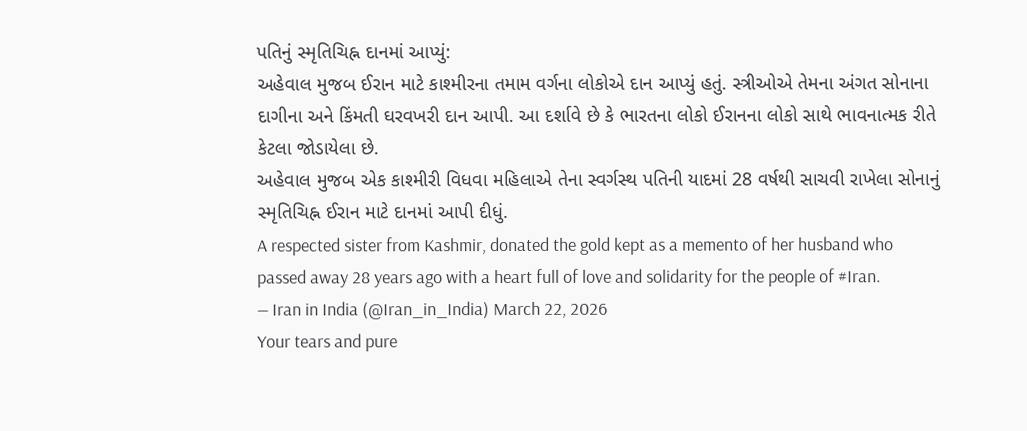પતિનું સ્મૃતિચિહ્ન દાનમાં આપ્યું:
અહેવાલ મુજબ ઈરાન માટે કાશ્મીરના તમામ વર્ગના લોકોએ દાન આપ્યું હતું. સ્ત્રીઓએ તેમના અંગત સોનાના દાગીના અને કિંમતી ઘરવખરી દાન આપી. આ દર્શાવે છે કે ભારતના લોકો ઈરાનના લોકો સાથે ભાવનાત્મક રીતે કેટલા જોડાયેલા છે.
અહેવાલ મુજબ એક કાશ્મીરી વિધવા મહિલાએ તેના સ્વર્ગસ્થ પતિની યાદમાં 28 વર્ષથી સાચવી રાખેલા સોનાનું સ્મૃતિચિહ્ન ઈરાન માટે દાનમાં આપી દીધું.
A respected sister from Kashmir, donated the gold kept as a memento of her husband who passed away 28 years ago with a heart full of love and solidarity for the people of #Iran.
— Iran in India (@Iran_in_India) March 22, 2026
Your tears and pure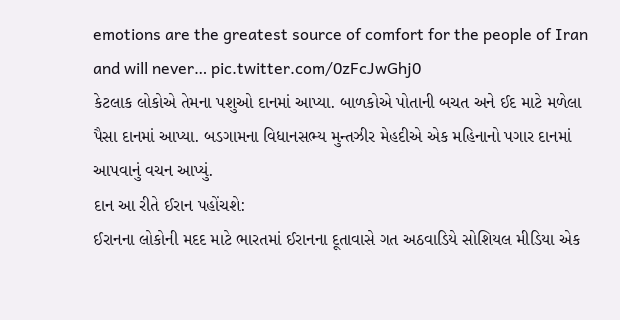emotions are the greatest source of comfort for the people of Iran and will never… pic.twitter.com/0zFcJwGhj0
કેટલાક લોકોએ તેમના પશુઓ દાનમાં આપ્યા. બાળકોએ પોતાની બચત અને ઈદ માટે મળેલા પૈસા દાનમાં આપ્યા. બડગામના વિધાનસભ્ય મુન્તઝીર મેહદીએ એક મહિનાનો પગાર દાનમાં આપવાનું વચન આપ્યું.
દાન આ રીતે ઈરાન પહોંચશે:
ઈરાનના લોકોની મદદ માટે ભારતમાં ઈરાનના દૂતાવાસે ગત અઠવાડિયે સોશિયલ મીડિયા એક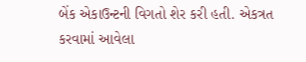બેંક એકાઉન્ટની વિગતો શેર કરી હતી. એકત્રત કરવામાં આવેલા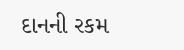દાનની રકમ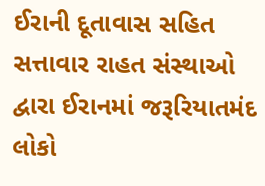ઈરાની દૂતાવાસ સહિત સત્તાવાર રાહત સંસ્થાઓ દ્વારા ઈરાનમાં જરૂરિયાતમંદ લોકો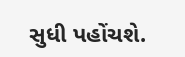સુધી પહોંચશે.